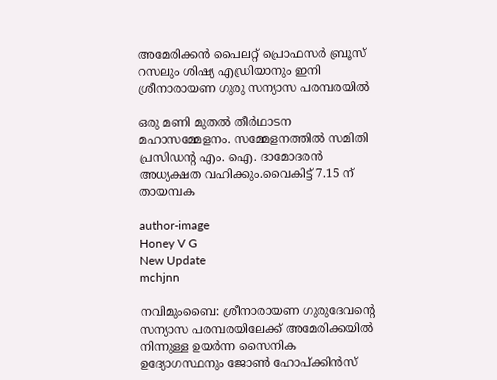അമേരിക്കൻ പൈലറ്റ് പ്രൊഫസർ ബ്രൂസ് റസലും ശിഷ്യ എഡ്രിയാനും ഇനി ശ്രീനാരായണ ഗുരു സന്യാസ പരമ്പരയിൽ

ഒരു മണി മുതൽ തീർഥാടന മഹാസമ്മേളനം. സമ്മേളനത്തിൽ സമിതി പ്രസിഡന്റ എം. ഐ. ദാമോദരൻ അധ്യക്ഷത വഹിക്കും.വൈകിട്ട് 7.15 ന് തായമ്പക

author-image
Honey V G
New Update
mchjnn

നവിമുംബൈ: ശ്രീനാരായണ ഗുരുദേവന്റെ സന്യാസ പരമ്പരയിലേക്ക് അമേരിക്കയിൽ നിന്നുള്ള ഉയർന്ന സൈനിക ഉദ്യോഗസ്ഥനും ജോൺ ഹോപ്ക്കിൻസ്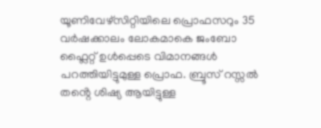യൂണിവേഴ്സിറ്റിയിലെ പ്രൊഫസറും 35 വർഷക്കാലം ലോകമാകെ ജംബോ ഫ്ലൈറ്റ് ഉൾപ്പെടെ വിമാനങ്ങൾ പറത്തിയിട്ടുമുള്ള പ്രൊഫ. ബ്രൂസ് റസ്സൽ തൻ്റെ ശിഷ്യ ആയിട്ടുള്ള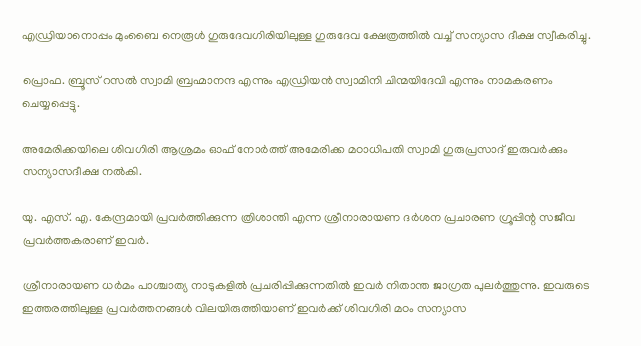എഡ്രിയാനൊപ്പം മുംബൈ നെരൂൾ ഗുരുദേവഗിരിയിലുള്ള ഗുരുദേവ ക്ഷേത്രത്തിൽ വച്ച് സന്യാസ ദീക്ഷ സ്വീകരിച്ചു.

പ്രൊഫ. ബ്രൂസ് റസൽ സ്വാമി ബ്രഹ്മാനന്ദ എന്നും എഡ്രിയൻ സ്വാമിനി ചിന്മയിദേവി എന്നും നാമകരണം ചെയ്യപ്പെട്ടു.

അമേരിക്കയിലെ ശിവഗിരി ആശ്രമം ഓഫ് നോർത്ത് അമേരിക്ക മഠാധിപതി സ്വാമി ഗുരുപ്രസാദ് ഇരുവർക്കും സന്യാസദീക്ഷ നൽകി.

യു. എസ്. എ. കേന്ദ്രമായി പ്രവർത്തിക്കുന്ന ത്രിശാന്തി എന്ന ശ്രീനാരായണ ദർശന പ്രചാരണ ഗ്രൂപ്പിന്റ സജീവ പ്രവർത്തകരാണ് ഇവർ.

ശ്രീനാരായണ ധർമം പാശ്ചാത്യ നാടുകളിൽ പ്രചരിപ്പിക്കുന്നതിൽ ഇവർ നിതാന്ത ജാഗ്രത പുലർത്തുന്നു. ഇവരുടെ ഇത്തരത്തിലുള്ള പ്രവർത്തനങ്ങൾ വിലയിരുത്തിയാണ് ഇവർക്ക് ശിവഗിരി മഠം സന്യാസ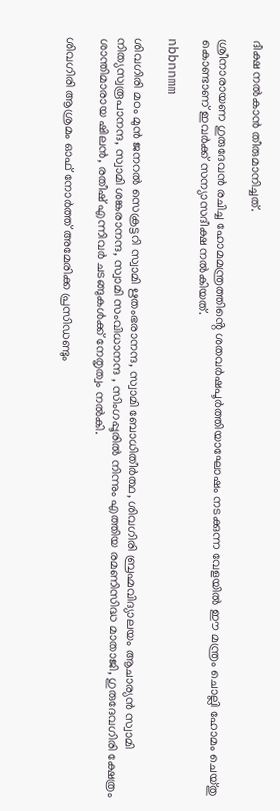ദീക്ഷ നൽകാൻ തീരുമാനിച്ചത്.

ശ്രീനാരായണ ഗുരുദേവൻ രചിച്ച ഹോമമന്ത്രത്തിൻ്റെ ശതവർഷപൂർത്തിയാഘോഷം നടക്കുന്ന വേളയിൽ ഈ മന്ത്രം ചൊല്ലി ഹോമം ചെയ്തു കൊണ്ടാണ് ഇവർക്ക് സന്യാസദീക്ഷ നൽകിയത്.

nbbnnmm

ശിവഗിരി മഠം മുൻ ജനറൽ സെക്രട്ടറി സ്വാമി ഋതംഭരാനന്ദ, സ്വാമി ബോധിതീർത്ഥ, ശിവഗിരി ബ്രഹ്മവിദ്യാലയം ആചാര്യൻ സ്വാമി നിത്യസ്വരൂപാനന്ദ, സ്വാമി ശങ്കരാനന്ദ, സ്വാമി സംവിധാനന്ദ , സിംഗപ്പൂരിൽ നിന്നും എത്തിയ രമണിസിദ്ധ മാതാജി, ഗുരുദേവഗിരി ക്ഷേത്രം ശാന്തിമാരായ ഷിലൻ, രതീഷ് എന്നിവർ ചടങ്ങുകൾക്ക് നേതൃത്വം നൽകി.

ശിവഗിരി ആശ്രമം ഓഫ് നോർത്ത് അമേരിക്ക പ്രസിഡണ്ടും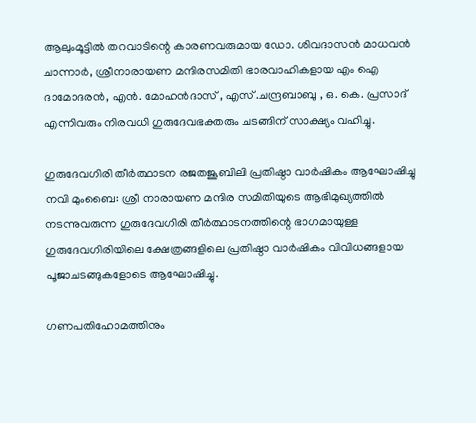ആലുംമൂട്ടിൽ തറവാടിന്റെ കാരണവരുമായ ഡോ. ശിവദാസൻ മാധവൻ ചാന്നാർ, ശ്രീനാരായണ മന്ദിരസമിതി ഭാരവാഹികളായ എം ഐ ദാമോദരൻ, എൻ. മോഹൻദാസ് , എസ് .ചന്ദ്രബാബു , ഒ. കെ. പ്രസാദ് എന്നിവരും നിരവധി ഗുരുദേവഭക്തരും ചടങ്ങിന് സാക്ഷ്യം വഹിച്ചു.

ഗുരുദേവഗിരി തീർത്ഥാടന രജതജൂബിലി പ്രതിഷ്ഠാ വാർഷികം ആഘോഷിച്ചു നവി മുംബൈ: ശ്രീ നാരായണ മന്ദിര സമിതിയുടെ ആഭിമുഖ്യത്തിൽ നടന്നുവരുന്ന ഗുരുദേവഗിരി തീർത്ഥാടനത്തിന്റെ ഭാഗമായുള്ള ഗുരുദേവഗിരിയിലെ ക്ഷേത്രങ്ങളിലെ പ്രതിഷ്ഠാ വാർഷികം വിവിധങ്ങളായ പൂജാചടങ്ങുകളോടെ ആഘോഷിച്ചു.

ഗണപതിഹോമത്തിനും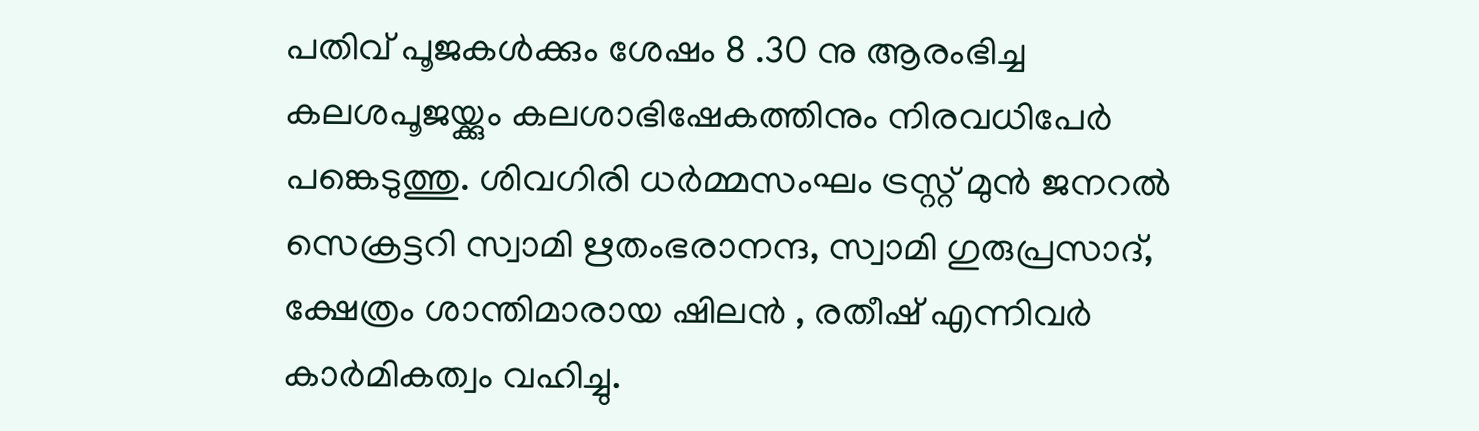പതിവ് പൂജകൾക്കും ശേഷം 8 .30 നു ആരംഭിച്ച കലശപൂജയ്ക്കും കലശാഭിഷേകത്തിനും നിരവധിപേർ പങ്കെടുത്തു. ശിവഗിരി ധർമ്മസംഘം ട്രസ്റ്റ് മുൻ ജനറൽ സെക്രട്ടറി സ്വാമി ഋതംഭരാനന്ദ, സ്വാമി ഗുരുപ്രസാദ്, ക്ഷേത്രം ശാന്തിമാരായ ഷിലൻ , രതീഷ് എന്നിവർ കാർമികത്വം വഹിച്ചു.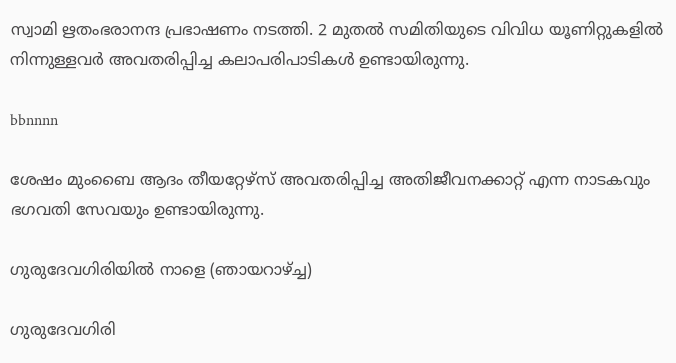സ്വാമി ഋതംഭരാനന്ദ പ്രഭാഷണം നടത്തി. 2 മുതൽ സമിതിയുടെ വിവിധ യൂണിറ്റുകളിൽ നിന്നുള്ളവർ അവതരിപ്പിച്ച കലാപരിപാടികൾ ഉണ്ടായിരുന്നു.

bbnnnn

ശേഷം മുംബൈ ആദം തീയറ്റേഴ്സ് അവതരിപ്പിച്ച അതിജീവനക്കാറ്റ് എന്ന നാടകവും ഭഗവതി സേവയും ഉണ്ടായിരുന്നു.

ഗുരുദേവഗിരിയിൽ നാളെ (ഞായറാഴ്ച്ച)

ഗുരുദേവഗിരി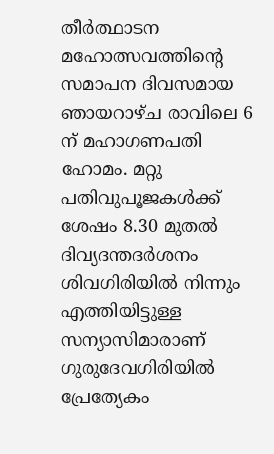തീർത്ഥാടന മഹോത്സവത്തിന്റെ സമാപന ദിവസമായ ഞായറാഴ്ച രാവിലെ 6 ന് മഹാഗണപതി ഹോമം. മറ്റു പതിവുപൂജകൾക്ക് ശേഷം 8.30 മുതൽ ദിവ്യദന്തദർശനം ശിവഗിരിയിൽ നിന്നും എത്തിയിട്ടുള്ള സന്യാസിമാരാണ് ഗുരുദേവഗിരിയിൽ പ്രേത്യേകം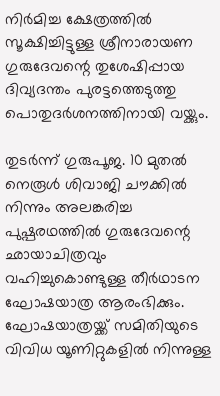നിർമിച്ച ക്ഷേത്രത്തിൽ സൂക്ഷിച്ചിട്ടുള്ള ശ്രീനാരായണ ഗുരുദേവന്റെ തുശേഷിപ്പായ ദിവ്യദന്തം പുരട്ടത്തെടുത്തു പൊതുദർശനത്തിനായി വയ്ക്കും.

തുടർന്ന് ഗുരുപൂജ. 10 മുതൽ നെരൂൾ ശിവാജി ചൗക്കിൽ നിന്നും അലങ്കരിച്ച പുഷ്പരഥത്തിൽ ഗുരുദേവന്റെ ഛായാചിത്രവും വഹിച്ചുകൊണ്ടുള്ള തീർഥാടന ഘോഷയാത്ര ആരംഭിക്കും. ഘോഷയാത്രയ്ക്ക് സമിതിയുടെ വിവിധ യൂണിറ്റുകളിൽ നിന്നുള്ള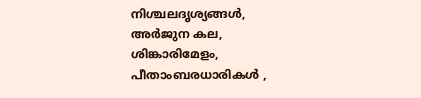നിശ്ചലദൃശ്യങ്ങൾ, അർജുന കല, ശിങ്കാരിമേളം, പീതാംബരധാരികൾ ,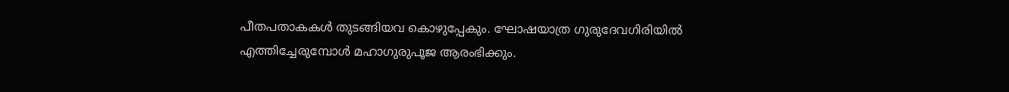പീതപതാകകൾ തുടങ്ങിയവ കൊഴുപ്പേകും. ഘോഷയാത്ര ഗുരുദേവഗിരിയിൽ എത്തിച്ചേരുമ്പോൾ മഹാഗുരുപൂജ ആരംഭിക്കും.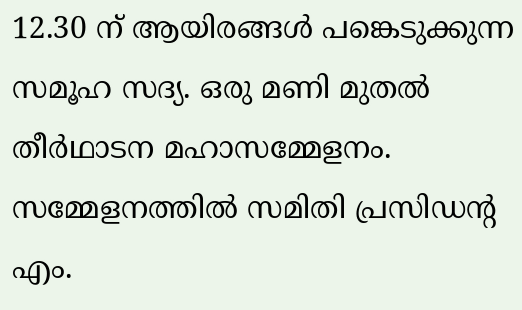12.30 ന് ആയിരങ്ങൾ പങ്കെടുക്കുന്ന സമൂഹ സദ്യ. ഒരു മണി മുതൽ തീർഥാടന മഹാസമ്മേളനം. സമ്മേളനത്തിൽ സമിതി പ്രസിഡന്റ എം.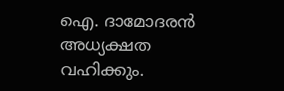ഐ. ദാമോദരൻ അധ്യക്ഷത വഹിക്കും.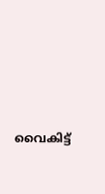വൈകിട്ട്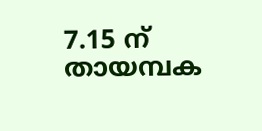7.15 ന് തായമ്പക